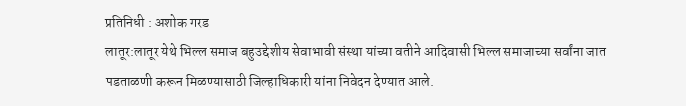प्रतिनिधी : अशोक गरड
लातूर:लातूर येथे भिल्ल समाज बहुउद्देशीय सेवाभावी संस्था यांच्या वतीने आदिवासी भिल्ल समाजाच्या सर्वांना जात पडताळणी करून मिळण्यासाठी जिल्हाधिकारी यांना निवेदन देण्यात आले.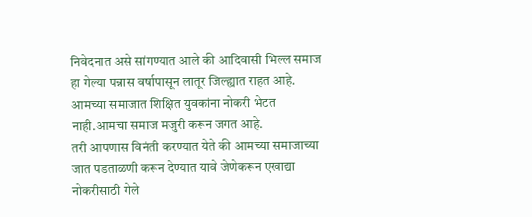निवेदनात असे सांगण्यात आले की आदिवासी भिल्ल समाज हा गेल्या पन्नास वर्षापासून लातूर जिल्ह्यात राहत आहे. आमच्या समाजात शिक्षित युवकांना नोकरी भेटत नाही.आमचा समाज मजुरी करून जगत आहे.
तरी आपणास विनंती करण्यात येते की आमच्या समाजाच्या जात पडताळणी करून देण्यात यावे जेणेकरून एखाद्या नोकरीसाठी गेले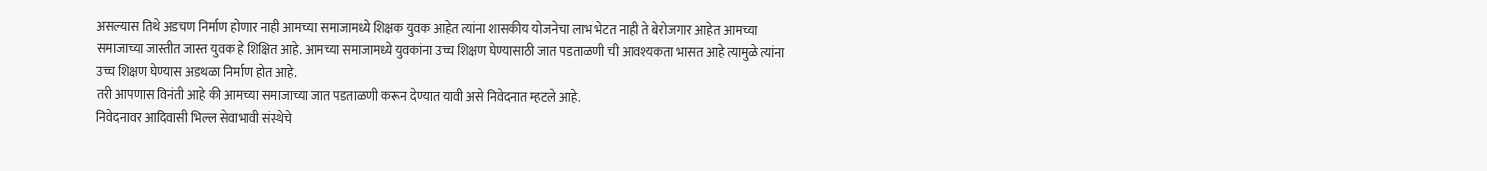असल्यास तिथे अडचण निर्माण होणार नाही आमच्या समाजामध्ये शिक्षक युवक आहेत त्यांना शासकीय योजनेचा लाभ भेटत नाही ते बेरोजगार आहेत आमच्या समाजाच्या जास्तीत जास्त युवक हे शिक्षित आहे. आमच्या समाजामध्ये युवकांना उच्च शिक्षण घेण्यासाठी जात पडताळणी ची आवश्यकता भासत आहे त्यामुळे त्यांना उच्च शिक्षण घेण्यास अडथळा निर्माण होत आहे.
तरी आपणास विनंती आहे की आमच्या समाजाच्या जात पडताळणी करून देण्यात यावी असे निवेदनात म्हटले आहे.
निवेदनावर आदिवासी भिल्ल सेवाभावी संस्थेचे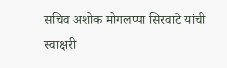सचिव अशोक मोगलप्पा सिरवाटे यांची स्वाक्षरी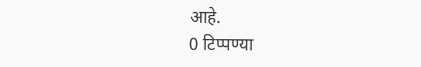आहे.
0 टिप्पण्या